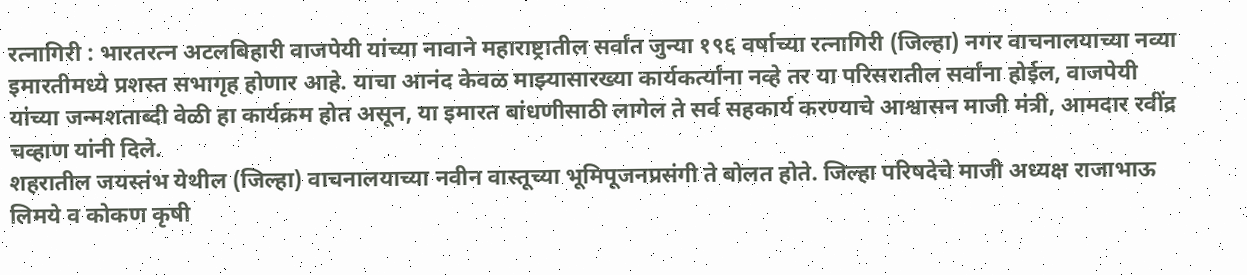रत्नागिरी : भारतरत्न अटलबिहारी वाजपेयी यांच्या नावाने महाराष्ट्रातील सर्वांत जुन्या १९६ वर्षाच्या रत्नागिरी (जिल्हा) नगर वाचनालयाच्या नव्या इमारतीमध्ये प्रशस्त सभागृह होणार आहे. याचा आनंद केवळ माझ्यासारख्या कार्यकर्त्यांना नव्हे तर या परिसरातील सर्वांना होईल, वाजपेयी यांच्या जन्मशताब्दी वेळी हा कार्यक्रम होत असून, या इमारत बांधणीसाठी लागेल ते सर्व सहकार्य करण्याचे आश्वासन माजी मंत्री, आमदार रवींद्र चव्हाण यांनी दिले.
शहरातील जयस्तंभ येथील (जिल्हा) वाचनालयाच्या नवीन वास्तूच्या भूमिपूजनप्रसंगी ते बोलत होते. जिल्हा परिषदेचे माजी अध्यक्ष राजाभाऊ लिमये व कोकण कृषी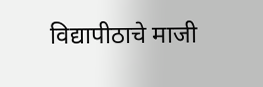विद्यापीठाचे माजी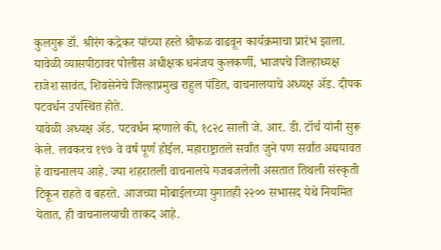कुलगुरू डॉ. श्रीरंग कद्रेकर यांच्या हस्ते श्रीफळ वाढवून कार्यक्रमाचा प्रारंभ झाला.
यावेळी व्यासपीठावर पोलीस अधीक्षक धनंजय कुलकर्णी, भाजपचे जिल्हाध्यक्ष राजेश सावंत, शिवसेनेचे जिल्हाप्रमुख राहुल पंडित, वाचनालयाचे अध्यक्ष ॲड. दीपक पटवर्धन उपस्थित होते.
यावेळी अध्यक्ष ॲड. पटवर्धन म्हणाले की, १८२८ साली जे. आर. डी. टॉर्च यांनी सुरू केले. लवकरच १९७ वे वर्ष पूर्ण होईल. महाराष्ट्रातले सर्वांत जुने पण सर्वांत अद्ययावत हे वाचनालय आहे. ज्या शहरातली वाचनालये गजबजलेली असतात तिथली संस्कृती टिकून राहते व बहरते. आजच्या मोबाईलच्या युगातही २२०० सभासद येथे नियमित येतात, ही वाचनालयाची ताकद आहे.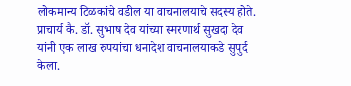लोकमान्य टिळकांचे वडील या वाचनालयाचे सदस्य होते.
प्राचार्य कै. डॉ. सुभाष देव यांच्या स्मरणार्थ सुखदा देव यांनी एक लाख रुपयांचा धनादेश वाचनालयाकडे सुपुर्द केला.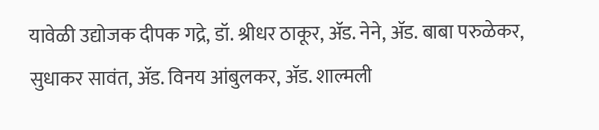यावेळी उद्योजक दीपक गद्रे, डॉ. श्रीधर ठाकूर, ॲड. नेने, ॲड. बाबा परुळेकर, सुधाकर सावंत, ॲड. विनय आंबुलकर, ॲड. शाल्मली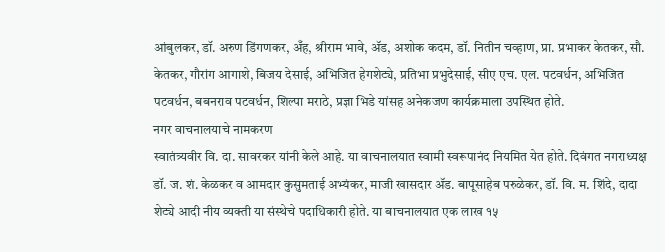आंबुलकर, डॉ. अरुण डिंगणकर, अँह, श्रीराम भावे, ॲड, अशोक कदम, डॉ. नितीन चव्हाण, प्रा. प्रभाकर केतकर, सौ. केतकर, गौरांग आगाशे, बिजय देसाई, अभिजित हेगशेट्ये, प्रतिभा प्रभुदेसाई, सीए एच. एल. पटवर्धन, अभिजित पटवर्धन, बबनराव पटवर्धन, शिल्पा मराठे, प्रज्ञा भिडे यांसह अनेकजण कार्यक्रमाला उपस्थित होते.
नगर वाचनालयाचे नामकरण
स्वातंत्र्यवीर वि. दा. सावरकर यांनी केले आहे. या वाचनालयात स्वामी स्वरूपानंद नियमित येत होते. दिवंगत नगराध्यक्ष डॉ. ज. शं. केळकर व आमदार कुसुमताई अभ्यंकर, माजी खासदार ॲड. बापूसाहेब परुळेकर, डॉ. वि. म. शिंदे, दादा शेट्ये आदी नीय व्यक्ती या संस्थेचे पदाधिकारी होते. या बाचनालयात एक लाख १५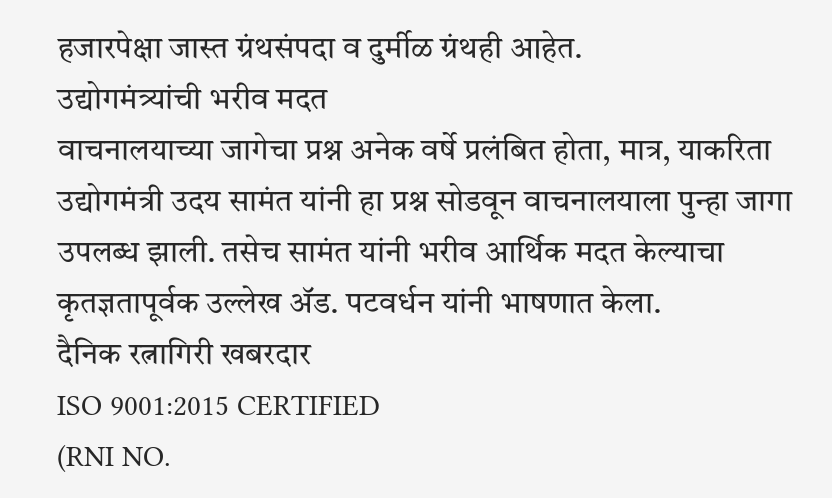हजारपेक्षा जास्त ग्रंथसंपदा व दुर्मीळ ग्रंथही आहेत.
उद्योगमंत्र्यांची भरीव मदत
वाचनालयाच्या जागेचा प्रश्न अनेक वर्षे प्रलंबित होता, मात्र, याकरिता उद्योगमंत्री उदय सामंत यांनी हा प्रश्न सोडवून वाचनालयाला पुन्हा जागा उपलब्ध झाली. तसेच सामंत यांनी भरीव आर्थिक मदत केल्याचा कृतज्ञतापूर्वक उल्लेख ॲड. पटवर्धन यांनी भाषणात केला.
दैनिक रत्नागिरी खबरदार
ISO 9001:2015 CERTIFIED
(RNI NO.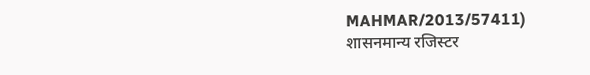MAHMAR/2013/57411)
शासनमान्य रजिस्टर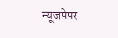न्यूजपेपर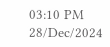03:10 PM 28/Dec/2024